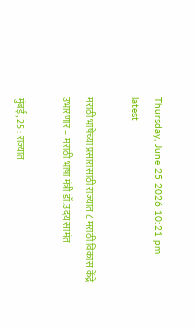Thursday, June 25 2026 10:21 pm
latest

मराठी भाषेच्या प्रसारासाठी राज्यात ८ मराठी विकास केंद्रे उभारणार – मराठी भाषा मंत्री डॉ.उदय सामंत

मुंबई, 25 : राज्यात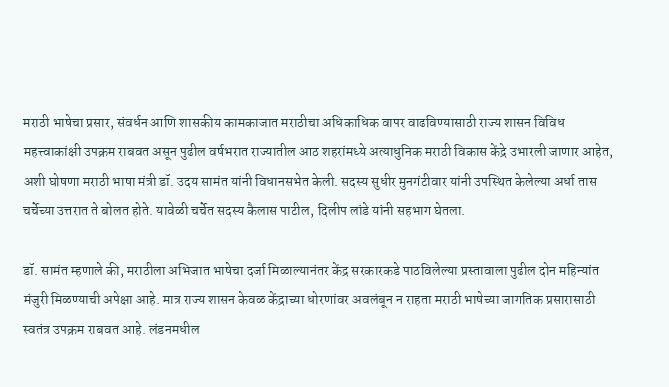मराठी भाषेचा प्रसार, संवर्धन आणि शासकीय कामकाजात मराठीचा अधिकाधिक वापर वाढविण्यासाठी राज्य शासन विविध महत्त्वाकांक्षी उपक्रम राबवत असून पुढील वर्षभरात राज्यातील आठ शहरांमध्ये अत्याधुनिक मराठी विकास केंद्रे उभारली जाणार आहेत, अशी घोषणा मराठी भाषा मंत्री डॉ. उदय सामंत यांनी विधानसभेत केली. सदस्य सुधीर मुनगंटीवार यांनी उपस्थित केलेल्या अर्धा तास चर्चेच्या उत्तरात ते बोलत होते. यावेळी चर्चेत सदस्य कैलास पाटील, दिलीप लांडे यांनी सहभाग घेतला.

डॉ. सामंत म्हणाले की, मराठीला अभिजात भाषेचा दर्जा मिळाल्यानंतर केंद्र सरकारकडे पाठविलेल्या प्रस्तावाला पुढील दोन महिन्यांत मंजुरी मिळण्याची अपेक्षा आहे. मात्र राज्य शासन केवळ केंद्राच्या धोरणांवर अवलंबून न राहता मराठी भाषेच्या जागतिक प्रसारासाठी स्वतंत्र उपक्रम राबवत आहे. लंडनमधील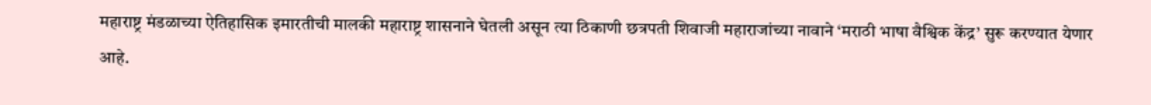महाराष्ट्र मंडळाच्या ऐतिहासिक इमारतीची मालकी महाराष्ट्र शासनाने घेतली असून त्या ठिकाणी छत्रपती शिवाजी महाराजांच्या नावाने ‘मराठी भाषा वैश्विक केंद्र’ सुरू करण्यात येणार आहे.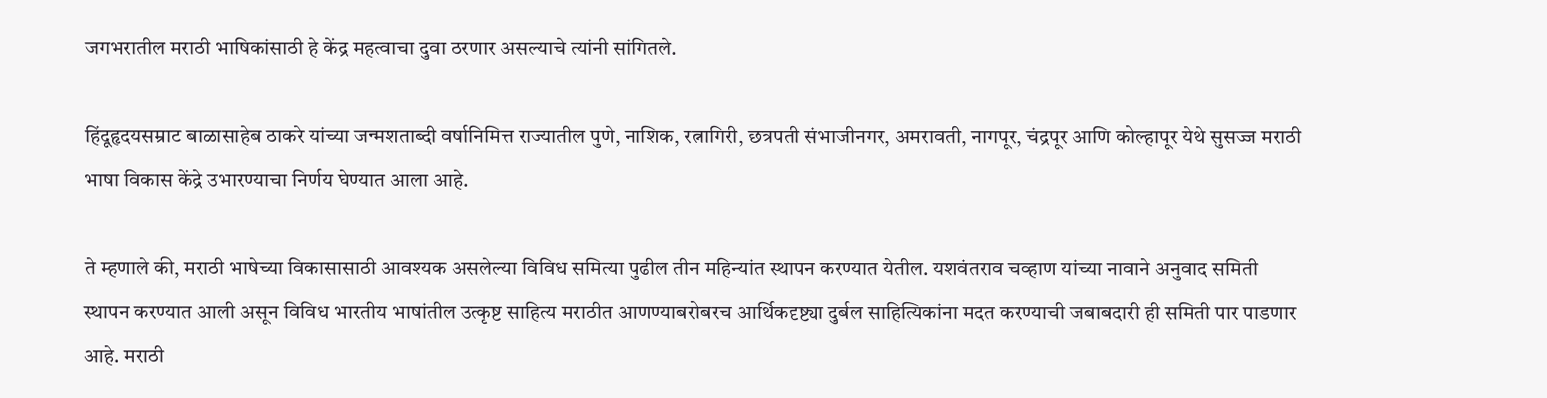जगभरातील मराठी भाषिकांसाठी हे केंद्र महत्वाचा दुवा ठरणार असल्याचे त्यांनी सांगितले.

हिंदूहृदयसम्राट बाळासाहेब ठाकरे यांच्या जन्मशताब्दी वर्षानिमित्त राज्यातील पुणे, नाशिक, रत्नागिरी, छत्रपती संभाजीनगर, अमरावती, नागपूर, चंद्रपूर आणि कोल्हापूर येथे सुसज्ज मराठी भाषा विकास केंद्रे उभारण्याचा निर्णय घेण्यात आला आहे.

ते म्हणाले की, मराठी भाषेच्या विकासासाठी आवश्यक असलेल्या विविध समित्या पुढील तीन महिन्यांत स्थापन करण्यात येतील. यशवंतराव चव्हाण यांच्या नावाने अनुवाद समिती स्थापन करण्यात आली असून विविध भारतीय भाषांतील उत्कृष्ट साहित्य मराठीत आणण्याबरोबरच आर्थिकदृष्ट्या दुर्बल साहित्यिकांना मदत करण्याची जबाबदारी ही समिती पार पाडणार आहे. मराठी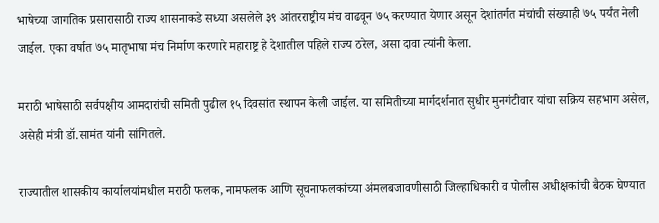भाषेच्या जागतिक प्रसारासाठी राज्य शासनाकडे सध्या असलेले ३९ आंतरराष्ट्रीय मंच वाढवून ७५ करण्यात येणार असून देशांतर्गत मंचांची संख्याही ७५ पर्यंत नेली जाईल. एका वर्षात ७५ मातृभाषा मंच निर्माण करणारे महाराष्ट्र हे देशातील पहिले राज्य ठरेल, असा दावा त्यांनी केला.

मराठी भाषेसाठी सर्वपक्षीय आमदारांची समिती पुढील १५ दिवसांत स्थापन केली जाईल. या समितीच्या मार्गदर्शनात सुधीर मुनगंटीवार यांचा सक्रिय सहभाग असेल, असेही मंत्री डॉ.सामंत यांनी सांगितले.

राज्यातील शासकीय कार्यालयांमधील मराठी फलक, नामफलक आणि सूचनाफलकांच्या अंमलबजावणीसाठी जिल्हाधिकारी व पोलीस अधीक्षकांची बैठक घेण्यात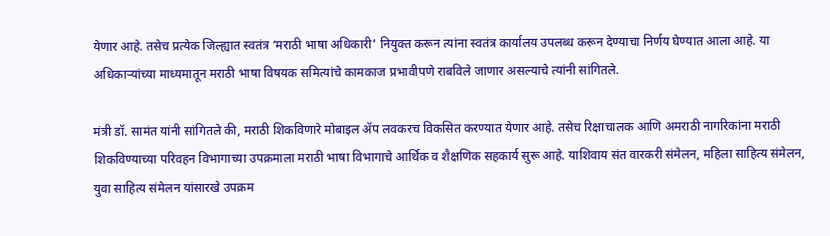येणार आहे. तसेच प्रत्येक जिल्ह्यात स्वतंत्र ‘मराठी भाषा अधिकारी’ नियुक्त करून त्यांना स्वतंत्र कार्यालय उपलब्ध करून देण्याचा निर्णय घेण्यात आला आहे. या अधिकाऱ्यांच्या माध्यमातून मराठी भाषा विषयक समित्यांचे कामकाज प्रभावीपणे राबविले जाणार असल्याचे त्यांनी सांगितले.

मंत्री डॉ. सामंत यांनी सांगितले की, मराठी शिकविणारे मोबाइल ॲप लवकरच विकसित करण्यात येणार आहे. तसेच रिक्षाचालक आणि अमराठी नागरिकांना मराठी शिकविण्याच्या परिवहन विभागाच्या उपक्रमाला मराठी भाषा विभागाचे आर्थिक व शैक्षणिक सहकार्य सुरू आहे. याशिवाय संत वारकरी संमेलन, महिला साहित्य संमेलन, युवा साहित्य संमेलन यांसारखे उपक्रम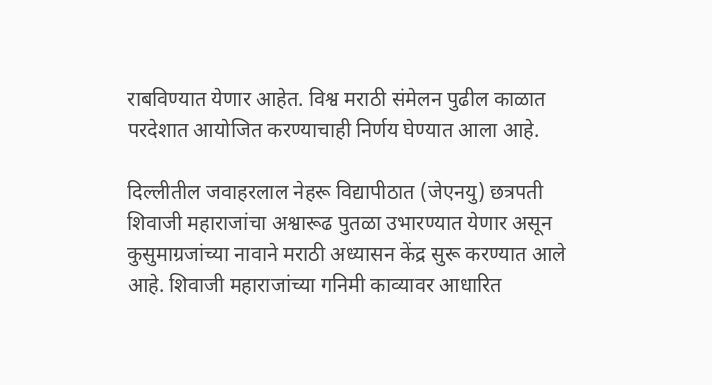राबविण्यात येणार आहेत. विश्व मराठी संमेलन पुढील काळात परदेशात आयोजित करण्याचाही निर्णय घेण्यात आला आहे.

दिल्लीतील जवाहरलाल नेहरू विद्यापीठात (जेएनयु) छत्रपती शिवाजी महाराजांचा अश्वारूढ पुतळा उभारण्यात येणार असून कुसुमाग्रजांच्या नावाने मराठी अध्यासन केंद्र सुरू करण्यात आले आहे. शिवाजी महाराजांच्या गनिमी काव्यावर आधारित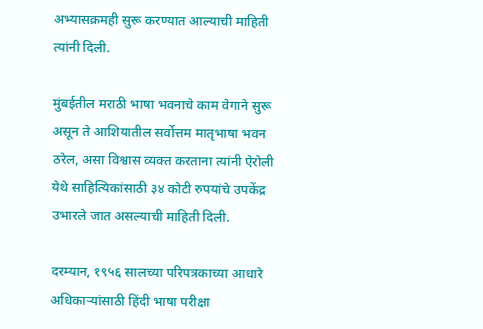अभ्यासक्रमही सुरू करण्यात आल्याची माहिती त्यांनी दिली.

मुंबईतील मराठी भाषा भवनाचे काम वेगाने सुरू असून ते आशियातील सर्वोत्तम मातृभाषा भवन ठरेल, असा विश्वास व्यक्त करताना त्यांनी ऐरोली येथे साहित्यिकांसाठी ३४ कोटी रुपयांचे उपकेंद्र उभारले जात असल्याची माहिती दिली.

दरम्यान, १९५६ सालच्या परिपत्रकाच्या आधारे अधिकाऱ्यांसाठी हिंदी भाषा परीक्षा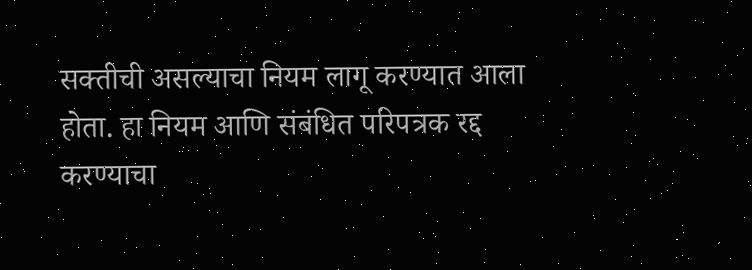सक्तीची असल्याचा नियम लागू करण्यात आला होता. हा नियम आणि संबंधित परिपत्रक रद्द करण्याचा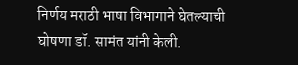निर्णय मराठी भाषा विभागाने घेतल्याची घोषणा डॉ. सामंत यांनी केली.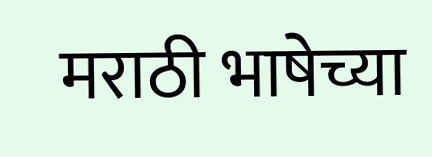मराठी भाषेच्या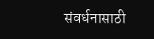संवर्धनासाठी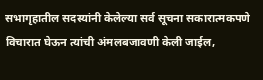सभागृहातील सदस्यांनी केलेल्या सर्व सूचना सकारात्मकपणे विचारात घेऊन त्यांची अंमलबजावणी केली जाईल,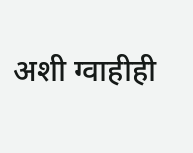अशी ग्वाहीही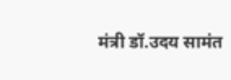मंत्री डॉ.उदय सामंत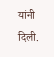यांनी दिली.